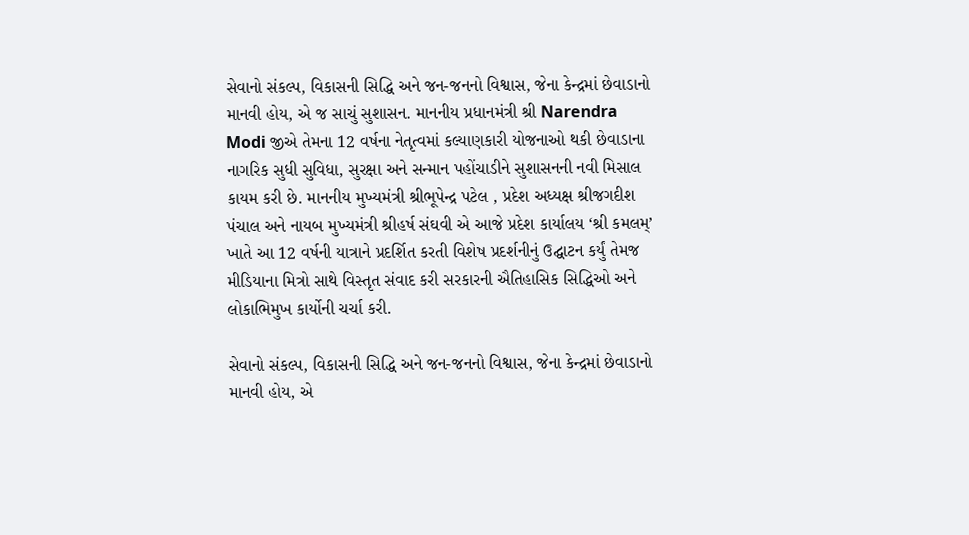સેવાનો સંકલ્પ, વિકાસની સિદ્ધિ અને જન-જનનો વિશ્વાસ, જેના કેન્દ્રમાં છેવાડાનો માનવી હોય, એ જ સાચું સુશાસન. માનનીય પ્રધાનમંત્રી શ્રી Narendra Modi જીએ તેમના 12 વર્ષના નેતૃત્વમાં કલ્યાણકારી યોજનાઓ થકી છેવાડાના નાગરિક સુધી સુવિધા, સુરક્ષા અને સન્માન પહોંચાડીને સુશાસનની નવી મિસાલ કાયમ કરી છે. માનનીય મુખ્યમંત્રી શ્રીભૂપેન્દ્ર પટેલ , પ્રદેશ અધ્યક્ષ શ્રીજગદીશ પંચાલ અને નાયબ મુખ્યમંત્રી શ્રીહર્ષ સંઘવી એ આજે પ્રદેશ કાર્યાલય ‘શ્રી કમલમ્’ ખાતે આ 12 વર્ષની યાત્રાને પ્રદર્શિત કરતી વિશેષ પ્રદર્શનીનું ઉદ્ઘાટન કર્યું તેમજ મીડિયાના મિત્રો સાથે વિસ્તૃત સંવાદ કરી સરકારની ઐતિહાસિક સિદ્ધિઓ અને લોકાભિમુખ કાર્યોની ચર્ચા કરી.

સેવાનો સંકલ્પ, વિકાસની સિદ્ધિ અને જન-જનનો વિશ્વાસ, જેના કેન્દ્રમાં છેવાડાનો માનવી હોય, એ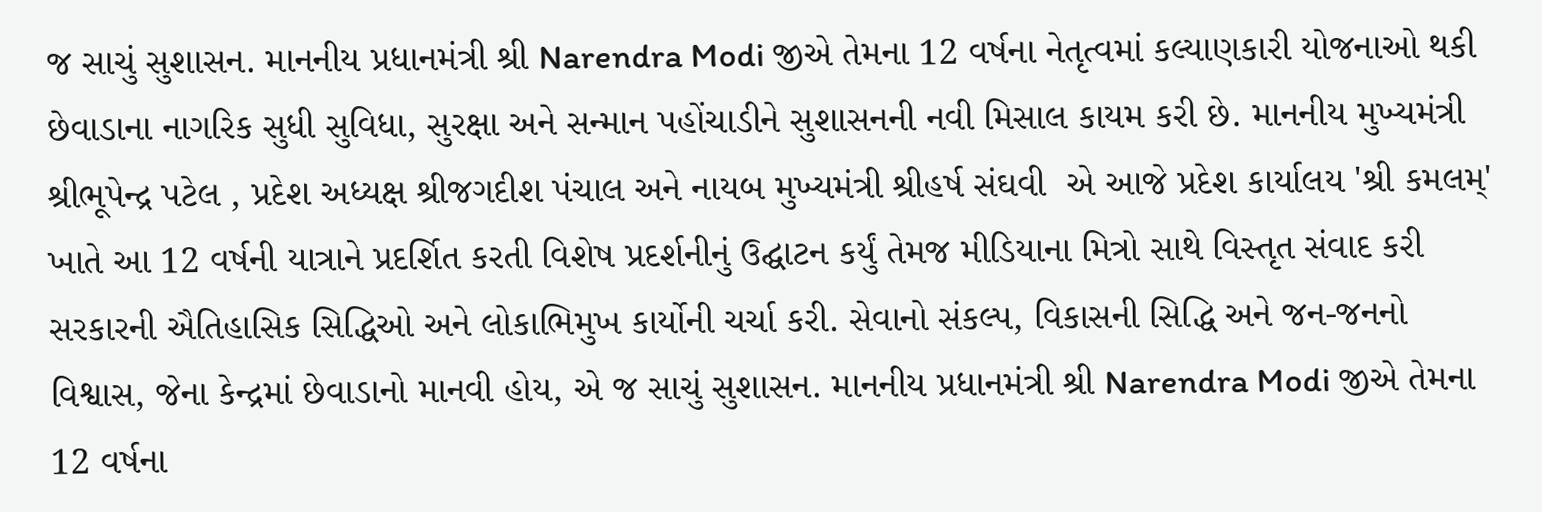જ સાચું સુશાસન. માનનીય પ્રધાનમંત્રી શ્રી Narendra Modi જીએ તેમના 12 વર્ષના નેતૃત્વમાં કલ્યાણકારી યોજનાઓ થકી છેવાડાના નાગરિક સુધી સુવિધા, સુરક્ષા અને સન્માન પહોંચાડીને સુશાસનની નવી મિસાલ કાયમ કરી છે. માનનીય મુખ્યમંત્રી શ્રીભૂપેન્દ્ર પટેલ , પ્રદેશ અધ્યક્ષ શ્રીજગદીશ પંચાલ અને નાયબ મુખ્યમંત્રી શ્રીહર્ષ સંઘવી  એ આજે પ્રદેશ કાર્યાલય 'શ્રી કમલમ્' ખાતે આ 12 વર્ષની યાત્રાને પ્રદર્શિત કરતી વિશેષ પ્રદર્શનીનું ઉદ્ઘાટન કર્યું તેમજ મીડિયાના મિત્રો સાથે વિસ્તૃત સંવાદ કરી સરકારની ઐતિહાસિક સિદ્ધિઓ અને લોકાભિમુખ કાર્યોની ચર્ચા કરી. સેવાનો સંકલ્પ, વિકાસની સિદ્ધિ અને જન-જનનો વિશ્વાસ, જેના કેન્દ્રમાં છેવાડાનો માનવી હોય, એ જ સાચું સુશાસન. માનનીય પ્રધાનમંત્રી શ્રી Narendra Modi જીએ તેમના 12 વર્ષના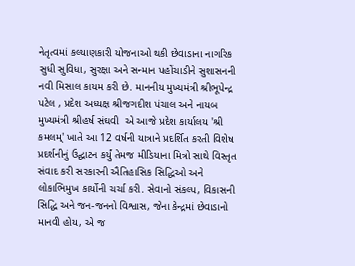નેતૃત્વમાં કલ્યાણકારી યોજનાઓ થકી છેવાડાના નાગરિક સુધી સુવિધા, સુરક્ષા અને સન્માન પહોંચાડીને સુશાસનની નવી મિસાલ કાયમ કરી છે. માનનીય મુખ્યમંત્રી શ્રીભૂપેન્દ્ર પટેલ , પ્રદેશ અધ્યક્ષ શ્રીજગદીશ પંચાલ અને નાયબ મુખ્યમંત્રી શ્રીહર્ષ સંઘવી  એ આજે પ્રદેશ કાર્યાલય 'શ્રી કમલમ્' ખાતે આ 12 વર્ષની યાત્રાને પ્રદર્શિત કરતી વિશેષ પ્રદર્શનીનું ઉદ્ઘાટન કર્યું તેમજ મીડિયાના મિત્રો સાથે વિસ્તૃત સંવાદ કરી સરકારની ઐતિહાસિક સિદ્ધિઓ અને લોકાભિમુખ કાર્યોની ચર્ચા કરી. સેવાનો સંકલ્પ, વિકાસની સિદ્ધિ અને જન-જનનો વિશ્વાસ, જેના કેન્દ્રમાં છેવાડાનો માનવી હોય, એ જ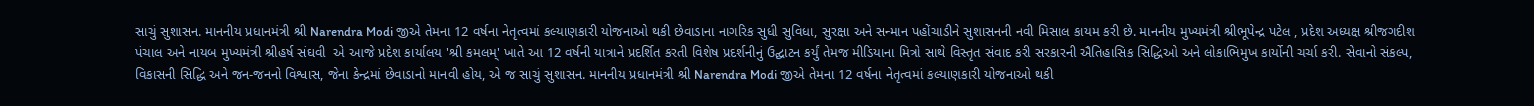સાચું સુશાસન. માનનીય પ્રધાનમંત્રી શ્રી Narendra Modi જીએ તેમના 12 વર્ષના નેતૃત્વમાં કલ્યાણકારી યોજનાઓ થકી છેવાડાના નાગરિક સુધી સુવિધા, સુરક્ષા અને સન્માન પહોંચાડીને સુશાસનની નવી મિસાલ કાયમ કરી છે. માનનીય મુખ્યમંત્રી શ્રીભૂપેન્દ્ર પટેલ , પ્રદેશ અધ્યક્ષ શ્રીજગદીશ પંચાલ અને નાયબ મુખ્યમંત્રી શ્રીહર્ષ સંઘવી  એ આજે પ્રદેશ કાર્યાલય 'શ્રી કમલમ્' ખાતે આ 12 વર્ષની યાત્રાને પ્રદર્શિત કરતી વિશેષ પ્રદર્શનીનું ઉદ્ઘાટન કર્યું તેમજ મીડિયાના મિત્રો સાથે વિસ્તૃત સંવાદ કરી સરકારની ઐતિહાસિક સિદ્ધિઓ અને લોકાભિમુખ કાર્યોની ચર્ચા કરી. સેવાનો સંકલ્પ, વિકાસની સિદ્ધિ અને જન-જનનો વિશ્વાસ, જેના કેન્દ્રમાં છેવાડાનો માનવી હોય, એ જ સાચું સુશાસન. માનનીય પ્રધાનમંત્રી શ્રી Narendra Modi જીએ તેમના 12 વર્ષના નેતૃત્વમાં કલ્યાણકારી યોજનાઓ થકી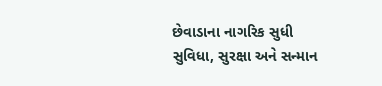છેવાડાના નાગરિક સુધી સુવિધા, સુરક્ષા અને સન્માન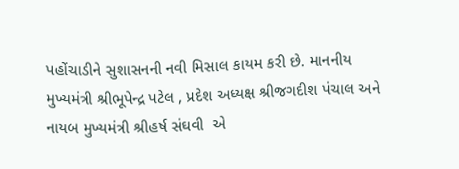પહોંચાડીને સુશાસનની નવી મિસાલ કાયમ કરી છે. માનનીય મુખ્યમંત્રી શ્રીભૂપેન્દ્ર પટેલ , પ્રદેશ અધ્યક્ષ શ્રીજગદીશ પંચાલ અને નાયબ મુખ્યમંત્રી શ્રીહર્ષ સંઘવી  એ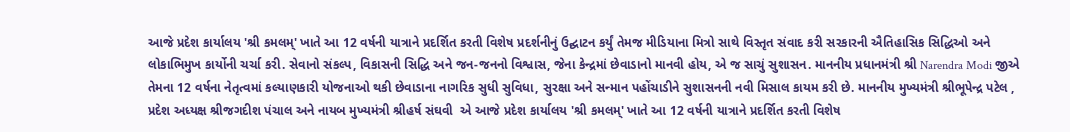આજે પ્રદેશ કાર્યાલય 'શ્રી કમલમ્' ખાતે આ 12 વર્ષની યાત્રાને પ્રદર્શિત કરતી વિશેષ પ્રદર્શનીનું ઉદ્ઘાટન કર્યું તેમજ મીડિયાના મિત્રો સાથે વિસ્તૃત સંવાદ કરી સરકારની ઐતિહાસિક સિદ્ધિઓ અને લોકાભિમુખ કાર્યોની ચર્ચા કરી. સેવાનો સંકલ્પ, વિકાસની સિદ્ધિ અને જન-જનનો વિશ્વાસ, જેના કેન્દ્રમાં છેવાડાનો માનવી હોય, એ જ સાચું સુશાસન. માનનીય પ્રધાનમંત્રી શ્રી Narendra Modi જીએ તેમના 12 વર્ષના નેતૃત્વમાં કલ્યાણકારી યોજનાઓ થકી છેવાડાના નાગરિક સુધી સુવિધા, સુરક્ષા અને સન્માન પહોંચાડીને સુશાસનની નવી મિસાલ કાયમ કરી છે. માનનીય મુખ્યમંત્રી શ્રીભૂપેન્દ્ર પટેલ , પ્રદેશ અધ્યક્ષ શ્રીજગદીશ પંચાલ અને નાયબ મુખ્યમંત્રી શ્રીહર્ષ સંઘવી  એ આજે પ્રદેશ કાર્યાલય 'શ્રી કમલમ્' ખાતે આ 12 વર્ષની યાત્રાને પ્રદર્શિત કરતી વિશેષ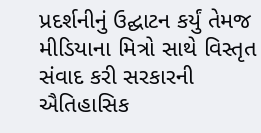પ્રદર્શનીનું ઉદ્ઘાટન કર્યું તેમજ મીડિયાના મિત્રો સાથે વિસ્તૃત સંવાદ કરી સરકારની ઐતિહાસિક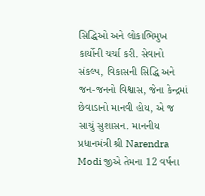સિદ્ધિઓ અને લોકાભિમુખ કાર્યોની ચર્ચા કરી. સેવાનો સંકલ્પ, વિકાસની સિદ્ધિ અને જન-જનનો વિશ્વાસ, જેના કેન્દ્રમાં છેવાડાનો માનવી હોય, એ જ સાચું સુશાસન. માનનીય પ્રધાનમંત્રી શ્રી Narendra Modi જીએ તેમના 12 વર્ષના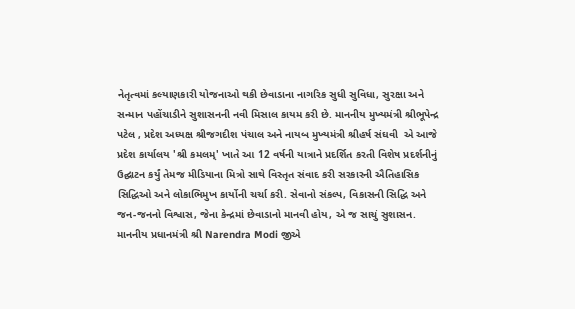નેતૃત્વમાં કલ્યાણકારી યોજનાઓ થકી છેવાડાના નાગરિક સુધી સુવિધા, સુરક્ષા અને સન્માન પહોંચાડીને સુશાસનની નવી મિસાલ કાયમ કરી છે. માનનીય મુખ્યમંત્રી શ્રીભૂપેન્દ્ર પટેલ , પ્રદેશ અધ્યક્ષ શ્રીજગદીશ પંચાલ અને નાયબ મુખ્યમંત્રી શ્રીહર્ષ સંઘવી  એ આજે પ્રદેશ કાર્યાલય 'શ્રી કમલમ્' ખાતે આ 12 વર્ષની યાત્રાને પ્રદર્શિત કરતી વિશેષ પ્રદર્શનીનું ઉદ્ઘાટન કર્યું તેમજ મીડિયાના મિત્રો સાથે વિસ્તૃત સંવાદ કરી સરકારની ઐતિહાસિક સિદ્ધિઓ અને લોકાભિમુખ કાર્યોની ચર્ચા કરી. સેવાનો સંકલ્પ, વિકાસની સિદ્ધિ અને જન-જનનો વિશ્વાસ, જેના કેન્દ્રમાં છેવાડાનો માનવી હોય, એ જ સાચું સુશાસન. માનનીય પ્રધાનમંત્રી શ્રી Narendra Modi જીએ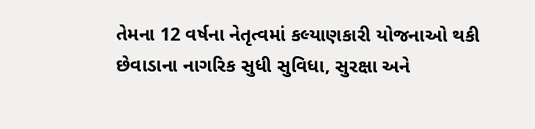તેમના 12 વર્ષના નેતૃત્વમાં કલ્યાણકારી યોજનાઓ થકી છેવાડાના નાગરિક સુધી સુવિધા, સુરક્ષા અને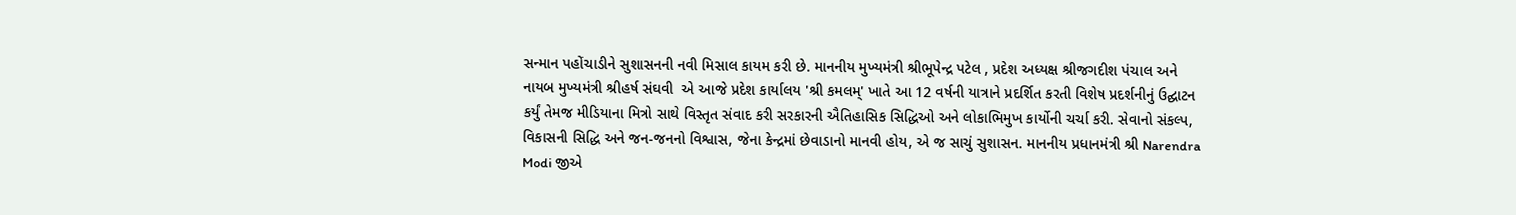સન્માન પહોંચાડીને સુશાસનની નવી મિસાલ કાયમ કરી છે. માનનીય મુખ્યમંત્રી શ્રીભૂપેન્દ્ર પટેલ , પ્રદેશ અધ્યક્ષ શ્રીજગદીશ પંચાલ અને નાયબ મુખ્યમંત્રી શ્રીહર્ષ સંઘવી  એ આજે પ્રદેશ કાર્યાલય 'શ્રી કમલમ્' ખાતે આ 12 વર્ષની યાત્રાને પ્રદર્શિત કરતી વિશેષ પ્રદર્શનીનું ઉદ્ઘાટન કર્યું તેમજ મીડિયાના મિત્રો સાથે વિસ્તૃત સંવાદ કરી સરકારની ઐતિહાસિક સિદ્ધિઓ અને લોકાભિમુખ કાર્યોની ચર્ચા કરી. સેવાનો સંકલ્પ, વિકાસની સિદ્ધિ અને જન-જનનો વિશ્વાસ, જેના કેન્દ્રમાં છેવાડાનો માનવી હોય, એ જ સાચું સુશાસન. માનનીય પ્રધાનમંત્રી શ્રી Narendra Modi જીએ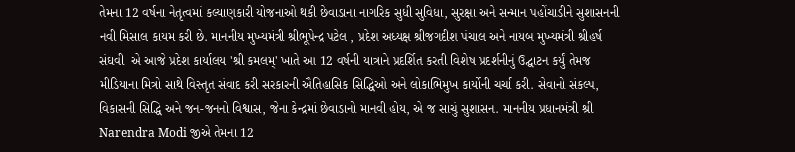તેમના 12 વર્ષના નેતૃત્વમાં કલ્યાણકારી યોજનાઓ થકી છેવાડાના નાગરિક સુધી સુવિધા, સુરક્ષા અને સન્માન પહોંચાડીને સુશાસનની નવી મિસાલ કાયમ કરી છે. માનનીય મુખ્યમંત્રી શ્રીભૂપેન્દ્ર પટેલ , પ્રદેશ અધ્યક્ષ શ્રીજગદીશ પંચાલ અને નાયબ મુખ્યમંત્રી શ્રીહર્ષ સંઘવી  એ આજે પ્રદેશ કાર્યાલય 'શ્રી કમલમ્' ખાતે આ 12 વર્ષની યાત્રાને પ્રદર્શિત કરતી વિશેષ પ્રદર્શનીનું ઉદ્ઘાટન કર્યું તેમજ મીડિયાના મિત્રો સાથે વિસ્તૃત સંવાદ કરી સરકારની ઐતિહાસિક સિદ્ધિઓ અને લોકાભિમુખ કાર્યોની ચર્ચા કરી. સેવાનો સંકલ્પ, વિકાસની સિદ્ધિ અને જન-જનનો વિશ્વાસ, જેના કેન્દ્રમાં છેવાડાનો માનવી હોય, એ જ સાચું સુશાસન. માનનીય પ્રધાનમંત્રી શ્રી Narendra Modi જીએ તેમના 12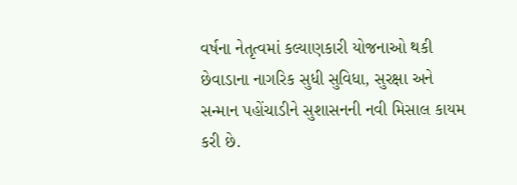વર્ષના નેતૃત્વમાં કલ્યાણકારી યોજનાઓ થકી છેવાડાના નાગરિક સુધી સુવિધા, સુરક્ષા અને સન્માન પહોંચાડીને સુશાસનની નવી મિસાલ કાયમ કરી છે.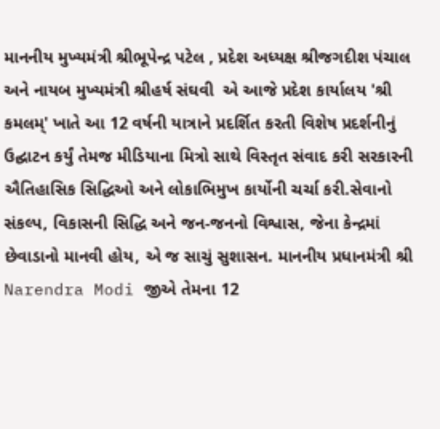માનનીય મુખ્યમંત્રી શ્રીભૂપેન્દ્ર પટેલ , પ્રદેશ અધ્યક્ષ શ્રીજગદીશ પંચાલ અને નાયબ મુખ્યમંત્રી શ્રીહર્ષ સંઘવી  એ આજે પ્રદેશ કાર્યાલય 'શ્રી કમલમ્' ખાતે આ 12 વર્ષની યાત્રાને પ્રદર્શિત કરતી વિશેષ પ્રદર્શનીનું ઉદ્ઘાટન કર્યું તેમજ મીડિયાના મિત્રો સાથે વિસ્તૃત સંવાદ કરી સરકારની ઐતિહાસિક સિદ્ધિઓ અને લોકાભિમુખ કાર્યોની ચર્ચા કરી.સેવાનો સંકલ્પ, વિકાસની સિદ્ધિ અને જન-જનનો વિશ્વાસ, જેના કેન્દ્રમાં છેવાડાનો માનવી હોય, એ જ સાચું સુશાસન. માનનીય પ્રધાનમંત્રી શ્રી Narendra Modi જીએ તેમના 12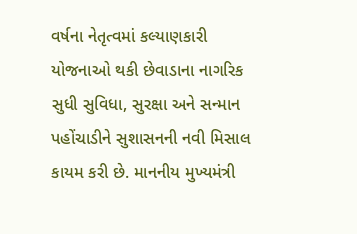વર્ષના નેતૃત્વમાં કલ્યાણકારી યોજનાઓ થકી છેવાડાના નાગરિક સુધી સુવિધા, સુરક્ષા અને સન્માન પહોંચાડીને સુશાસનની નવી મિસાલ કાયમ કરી છે. માનનીય મુખ્યમંત્રી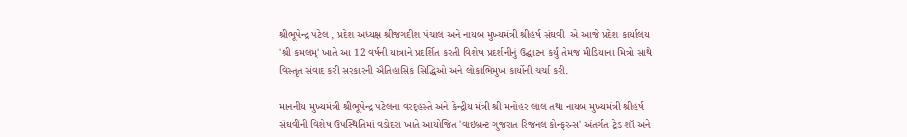શ્રીભૂપેન્દ્ર પટેલ , પ્રદેશ અધ્યક્ષ શ્રીજગદીશ પંચાલ અને નાયબ મુખ્યમંત્રી શ્રીહર્ષ સંઘવી  એ આજે પ્રદેશ કાર્યાલય 'શ્રી કમલમ્' ખાતે આ 12 વર્ષની યાત્રાને પ્રદર્શિત કરતી વિશેષ પ્રદર્શનીનું ઉદ્ઘાટન કર્યું તેમજ મીડિયાના મિત્રો સાથે વિસ્તૃત સંવાદ કરી સરકારની ઐતિહાસિક સિદ્ધિઓ અને લોકાભિમુખ કાર્યોની ચર્ચા કરી.

માનનીય મુખ્યમંત્રી શ્રીભૂપેન્દ્ર પટેલના વરદ્હસ્તે અને કેન્દ્રીય મંત્રી શ્રી મનોહર લાલ તથા નાયબ મુખ્યમંત્રી શ્રીહર્ષ સંઘવીની વિશેષ ઉપસ્થિતિમાં વડોદરા ખાતે આયોજિત 'વાઇબ્રન્ટ ગુજરાત રિજનલ કોન્ફરન્સ' અંતર્ગત ટ્રેડ શૉ અને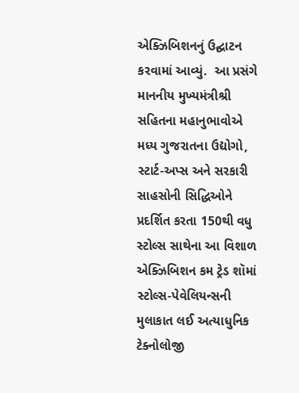એક્ઝિબિશનનું ઉદ્ઘાટન કરવામાં આવ્યું.  આ પ્રસંગે માનનીય મુખ્યમંત્રીશ્રી સહિતના મહાનુભાવોએ મધ્ય ગુજરાતના ઉદ્યોગો, સ્ટાર્ટ-અપ્સ અને સરકારી સાહસોની સિદ્ધિઓને પ્રદર્શિત કરતા 150થી વધુ સ્ટોલ્સ સાથેના આ વિશાળ એક્ઝિબિશન કમ ટ્રેડ શૉમાં સ્ટોલ્સ-પેવેલિયન્સની મુલાકાત લઈ અત્યાધુનિક ટેક્નોલોજી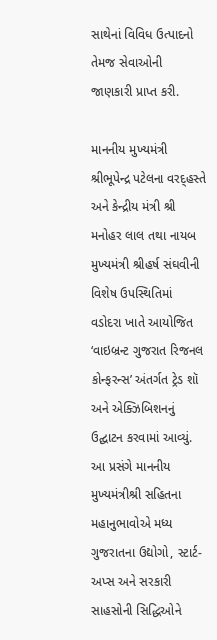સાથેનાં વિવિધ ઉત્પાદનો તેમજ સેવાઓની જાણકારી પ્રાપ્ત કરી.

માનનીય મુખ્યમંત્રી શ્રીભૂપેન્દ્ર પટેલના વરદ્હસ્તે અને કેન્દ્રીય મંત્રી શ્રી મનોહર લાલ તથા નાયબ મુખ્યમંત્રી શ્રીહર્ષ સંઘવીની વિશેષ ઉપસ્થિતિમાં વડોદરા ખાતે આયોજિત ‘વાઇબ્રન્ટ ગુજરાત રિજનલ કોન્ફરન્સ’ અંતર્ગત ટ્રેડ શૉ અને એક્ઝિબિશનનું ઉદ્ઘાટન કરવામાં આવ્યું. આ પ્રસંગે માનનીય મુખ્યમંત્રીશ્રી સહિતના મહાનુભાવોએ મધ્ય ગુજરાતના ઉદ્યોગો, સ્ટાર્ટ-અપ્સ અને સરકારી સાહસોની સિદ્ધિઓને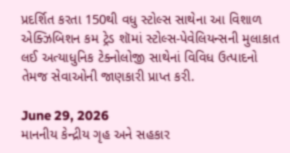પ્રદર્શિત કરતા 150થી વધુ સ્ટોલ્સ સાથેના આ વિશાળ એક્ઝિબિશન કમ ટ્રેડ શૉમાં સ્ટોલ્સ-પેવેલિયન્સની મુલાકાત લઈ અત્યાધુનિક ટેક્નોલોજી સાથેનાં વિવિધ ઉત્પાદનો તેમજ સેવાઓની જાણકારી પ્રાપ્ત કરી.

June 29, 2026
માનનીય કેન્દ્રીય ગૃહ અને સહકાર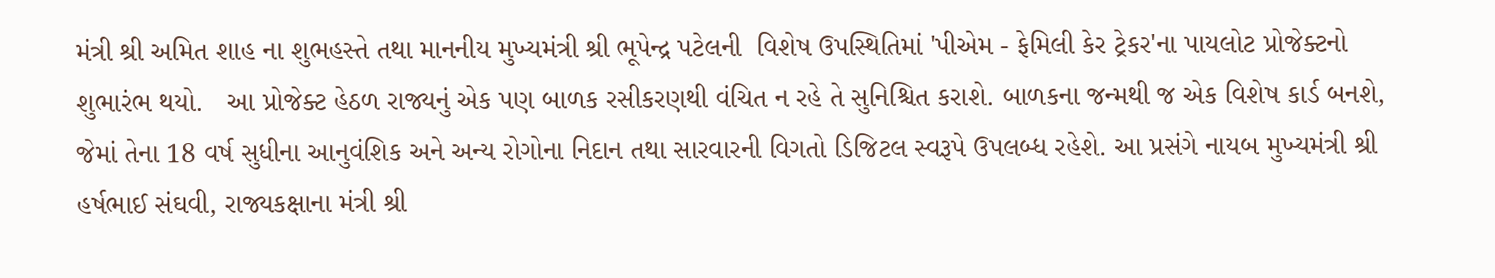મંત્રી શ્રી અમિત શાહ ના શુભહસ્તે તથા માનનીય મુખ્યમંત્રી શ્રી ભૂપેન્દ્ર પટેલની  વિશેષ ઉપસ્થિતિમાં 'પીએમ - ફેમિલી કેર ટ્રેકર'ના પાયલોટ પ્રોજેક્ટનો શુભારંભ થયો.   આ પ્રોજેક્ટ હેઠળ રાજ્યનું એક પણ બાળક રસીકરણથી વંચિત ન રહે તે સુનિશ્ચિત કરાશે. બાળકના જન્મથી જ એક વિશેષ કાર્ડ બનશે, જેમાં તેના 18 વર્ષ સુધીના આનુવંશિક અને અન્ય રોગોના નિદાન તથા સારવારની વિગતો ડિજિટલ સ્વરૂપે ઉપલબ્ધ રહેશે. આ પ્રસંગે નાયબ મુખ્યમંત્રી શ્રી હર્ષભાઈ સંઘવી, રાજ્યકક્ષાના મંત્રી શ્રી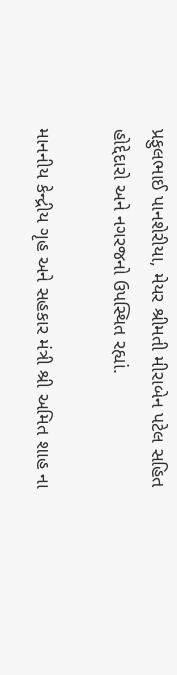પ્રફુલભાઈ પાનશેરીયા, મેયર શ્રીમતી મીરાબેન પટેલ સહિત હોદ્દેદારો અને નગરજનો ઉપસ્થિત રહ્યાં.

માનનીય કેન્દ્રીય ગૃહ અને સહકાર મંત્રી શ્રી અમિત શાહ ના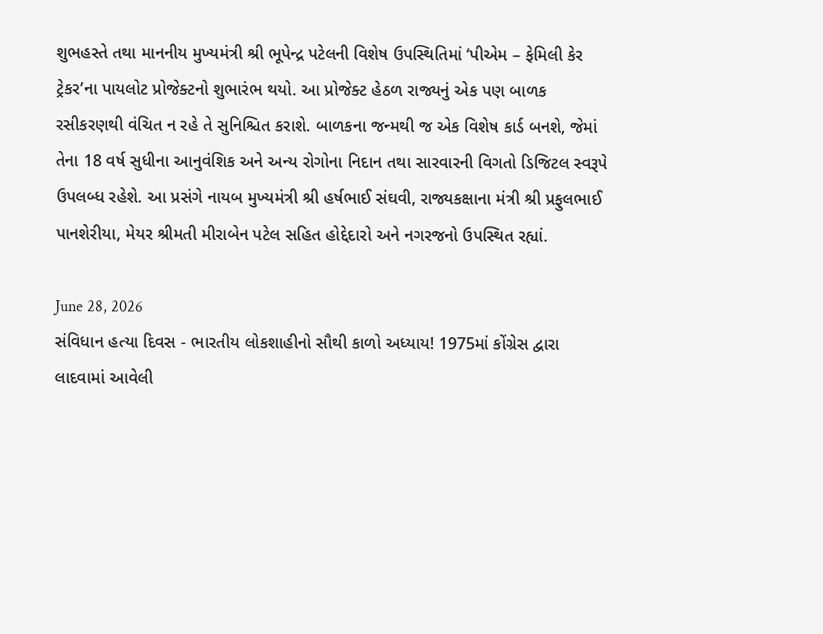શુભહસ્તે તથા માનનીય મુખ્યમંત્રી શ્રી ભૂપેન્દ્ર પટેલની વિશેષ ઉપસ્થિતિમાં ‘પીએમ – ફેમિલી કેર ટ્રેકર’ના પાયલોટ પ્રોજેક્ટનો શુભારંભ થયો. આ પ્રોજેક્ટ હેઠળ રાજ્યનું એક પણ બાળક રસીકરણથી વંચિત ન રહે તે સુનિશ્ચિત કરાશે. બાળકના જન્મથી જ એક વિશેષ કાર્ડ બનશે, જેમાં તેના 18 વર્ષ સુધીના આનુવંશિક અને અન્ય રોગોના નિદાન તથા સારવારની વિગતો ડિજિટલ સ્વરૂપે ઉપલબ્ધ રહેશે. આ પ્રસંગે નાયબ મુખ્યમંત્રી શ્રી હર્ષભાઈ સંઘવી, રાજ્યકક્ષાના મંત્રી શ્રી પ્રફુલભાઈ પાનશેરીયા, મેયર શ્રીમતી મીરાબેન પટેલ સહિત હોદ્દેદારો અને નગરજનો ઉપસ્થિત રહ્યાં.

June 28, 2026
સંવિધાન હત્યા દિવસ - ભારતીય લોકશાહીનો સૌથી કાળો અધ્યાય! 1975માં કોંગ્રેસ દ્વારા લાદવામાં આવેલી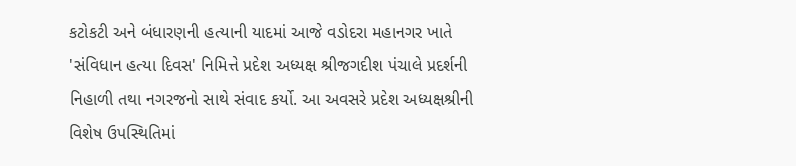કટોકટી અને બંધારણની હત્યાની યાદમાં આજે વડોદરા મહાનગર ખાતે 'સંવિધાન હત્યા દિવસ' નિમિત્તે પ્રદેશ અધ્યક્ષ શ્રીજગદીશ પંચાલે પ્રદર્શની નિહાળી તથા નગરજનો સાથે સંવાદ કર્યો. આ અવસરે પ્રદેશ અધ્યક્ષશ્રીની વિશેષ ઉપસ્થિતિમાં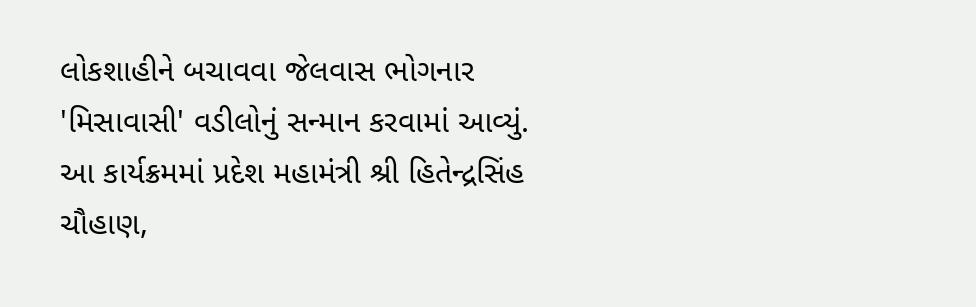લોકશાહીને બચાવવા જેલવાસ ભોગનાર 'મિસાવાસી' વડીલોનું સન્માન કરવામાં આવ્યું.  આ કાર્યક્રમમાં પ્રદેશ મહામંત્રી શ્રી હિતેન્દ્રસિંહ ચૌહાણ,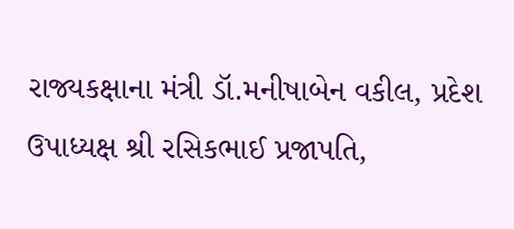રાજ્યકક્ષાના મંત્રી ડૉ.મનીષાબેન વકીલ, પ્રદેશ ઉપાધ્યક્ષ શ્રી રસિકભાઈ પ્રજાપતિ,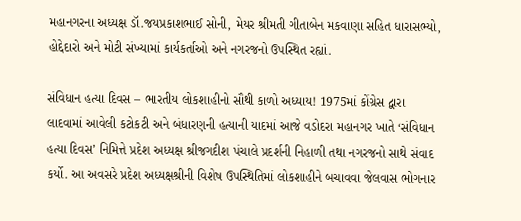મહાનગરના અધ્યક્ષ ડૉ.જયપ્રકાશભાઈ સોની, મેયર શ્રીમતી ગીતાબેન મકવાણા સહિત ધારાસભ્યો, હોદ્દેદારો અને મોટી સંખ્યામાં કાર્યકર્તાઓ અને નગરજનો ઉપસ્થિત રહ્યાં.

સંવિધાન હત્યા દિવસ – ભારતીય લોકશાહીનો સૌથી કાળો અધ્યાય! 1975માં કોંગ્રેસ દ્વારા લાદવામાં આવેલી કટોકટી અને બંધારણની હત્યાની યાદમાં આજે વડોદરા મહાનગર ખાતે ‘સંવિધાન હત્યા દિવસ’ નિમિત્તે પ્રદેશ અધ્યક્ષ શ્રીજગદીશ પંચાલે પ્રદર્શની નિહાળી તથા નગરજનો સાથે સંવાદ કર્યો. આ અવસરે પ્રદેશ અધ્યક્ષશ્રીની વિશેષ ઉપસ્થિતિમાં લોકશાહીને બચાવવા જેલવાસ ભોગનાર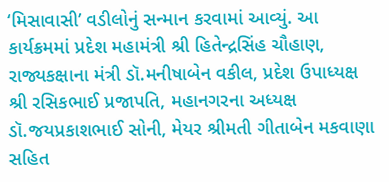‘મિસાવાસી’ વડીલોનું સન્માન કરવામાં આવ્યું. આ કાર્યક્રમમાં પ્રદેશ મહામંત્રી શ્રી હિતેન્દ્રસિંહ ચૌહાણ, રાજ્યકક્ષાના મંત્રી ડૉ.મનીષાબેન વકીલ, પ્રદેશ ઉપાધ્યક્ષ શ્રી રસિકભાઈ પ્રજાપતિ, મહાનગરના અધ્યક્ષ ડૉ.જયપ્રકાશભાઈ સોની, મેયર શ્રીમતી ગીતાબેન મકવાણા સહિત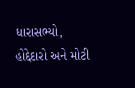ધારાસભ્યો, હોદ્દેદારો અને મોટી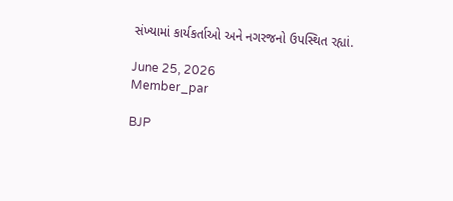સંખ્યામાં કાર્યકર્તાઓ અને નગરજનો ઉપસ્થિત રહ્યાં.

June 25, 2026
Member_par

BJP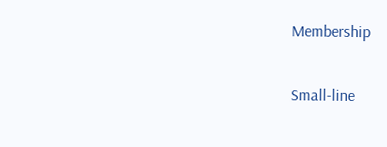Membership

Small-line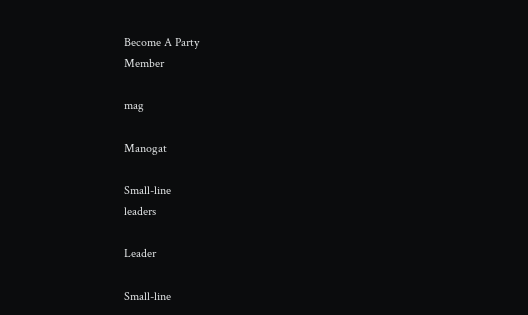Become A Party
Member

mag

Manogat

Small-line
leaders

Leader

Small-line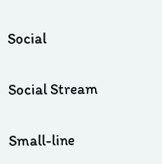Social

Social Stream

Small-line